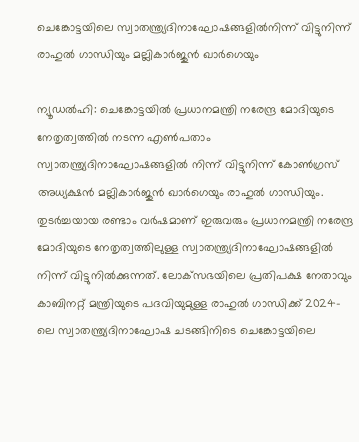ചെങ്കോട്ടയിലെ സ്വാതന്ത്ര്യദിനാഘോഷങ്ങളിൽനിന്ന് വിട്ടുനിന്ന് രാഹുൽ ഗാന്ധിയും മല്ലികാർജുൻ ഖാർഗെയും

ന്യൂഡൽഹി: ചെങ്കോട്ടയിൽ പ്രധാനമന്ത്രി നരേന്ദ്ര മോദിയുടെ നേതൃത്വത്തിൽ നടന്ന എൺപതാം സ്വാതന്ത്ര്യദിനാഘോഷങ്ങളിൽ നിന്ന് വിട്ടുനിന്ന് കോൺഗ്രസ് അധ്യക്ഷൻ മല്ലികാർജുൻ ഖാർഗെയും രാഹുൽ ഗാന്ധിയും. തുടർച്ചയായ രണ്ടാം വർഷമാണ് ഇരുവരും പ്രധാനമന്ത്രി നരേന്ദ്ര മോദിയുടെ നേതൃത്വത്തിലുള്ള സ്വാതന്ത്ര്യദിനാഘോഷങ്ങളിൽ നിന്ന് വിട്ടുനിൽക്കുന്നത്. ലോക്‌സഭയിലെ പ്രതിപക്ഷ നേതാവും കാബിനറ്റ് മന്ത്രിയുടെ പദവിയുമുള്ള രാഹുൽ ഗാന്ധിക്ക് 2024-ലെ സ്വാതന്ത്ര്യദിനാഘോഷ ചടങ്ങിനിടെ ചെങ്കോട്ടയിലെ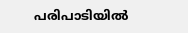പരിപാടിയിൽ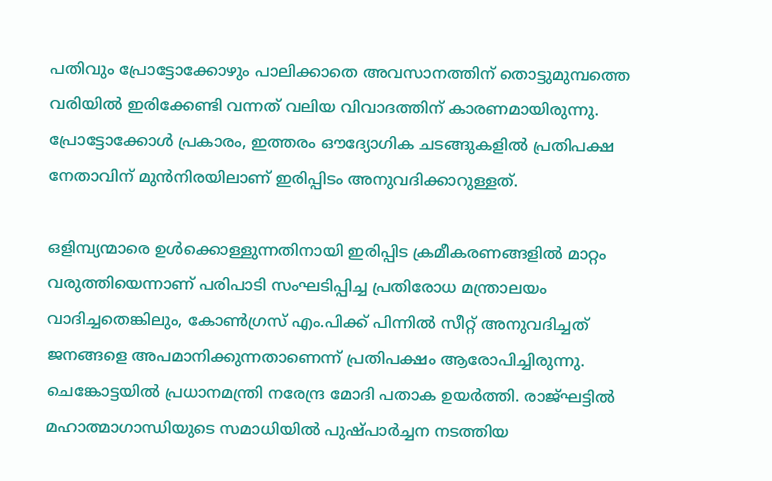പതിവും പ്രോട്ടോക്കോഴും പാലിക്കാതെ അവസാനത്തിന് തൊട്ടുമുമ്പത്തെ വരിയിൽ ഇരിക്കേണ്ടി വന്നത് വലിയ വിവാദത്തിന് കാരണമായിരുന്നു. പ്രോട്ടോക്കോൾ പ്രകാരം, ഇത്തരം ഔദ്യോഗിക ചടങ്ങുകളിൽ പ്രതിപക്ഷ നേതാവിന് മുൻനിരയിലാണ് ഇരിപ്പിടം അനുവദിക്കാറുള്ളത്.

ഒളിമ്പ്യന്മാരെ ഉൾക്കൊള്ളുന്നതിനായി ഇരിപ്പിട ക്രമീകരണങ്ങളിൽ മാറ്റം വരുത്തിയെന്നാണ് പരിപാടി സംഘടിപ്പിച്ച പ്രതിരോധ മന്ത്രാലയം വാദിച്ചതെങ്കിലും, കോൺഗ്രസ് എം.പിക്ക് പിന്നിൽ സീറ്റ് അനുവദിച്ചത് ജനങ്ങളെ അപമാനിക്കുന്നതാണെന്ന് പ്രതിപക്ഷം ആരോപിച്ചിരുന്നു. ചെങ്കോട്ടയിൽ പ്രധാനമന്ത്രി നരേന്ദ്ര മോദി പതാക ഉയർത്തി. രാജ്ഘട്ടിൽ മഹാത്മാഗാന്ധിയുടെ സമാധിയിൽ പുഷ്പാർച്ചന നടത്തിയ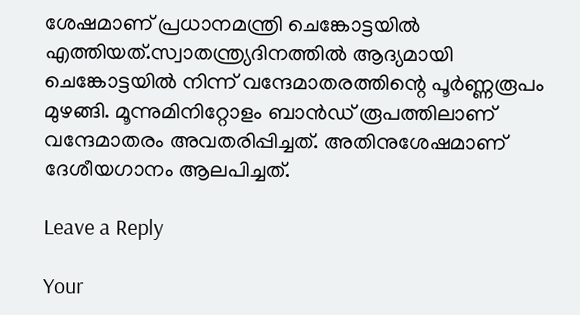ശേഷമാണ് പ്രധാനമന്ത്രി ചെങ്കോട്ടയിൽ എത്തിയത്.സ്വാതന്ത്ര്യദിനത്തിൽ ആദ്യമായി ചെങ്കോട്ടയിൽ നിന്ന് വന്ദേമാതരത്തിന്റെ പൂർണ്ണരൂപം മുഴങ്ങി. മൂന്നുമിനിറ്റോളം ബാൻഡ് രൂപത്തിലാണ് വന്ദേമാതരം അവതരിപ്പിച്ചത്. അതിനുശേഷമാണ് ദേശീയഗാനം ആലപിച്ചത്.

Leave a Reply

Your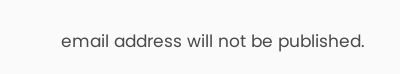email address will not be published.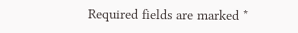Required fields are marked *